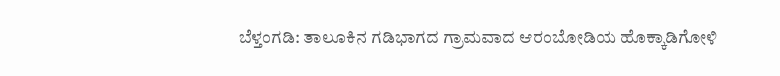ಬೆಳ್ತಂಗಡಿ: ತಾಲೂಕಿನ ಗಡಿಭಾಗದ ಗ್ರಾಮವಾದ ಆರಂಬೋಡಿಯ ಹೊಕ್ಕಾಡಿಗೋಳಿ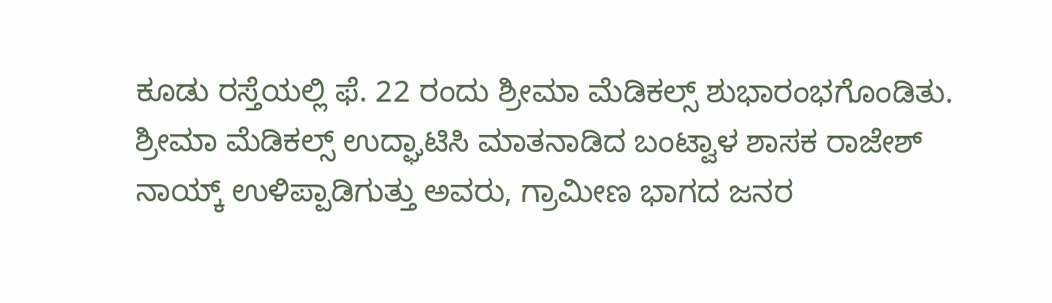ಕೂಡು ರಸ್ತೆಯಲ್ಲಿ ಫೆ. 22 ರಂದು ಶ್ರೀಮಾ ಮೆಡಿಕಲ್ಸ್ ಶುಭಾರಂಭಗೊಂಡಿತು.
ಶ್ರೀಮಾ ಮೆಡಿಕಲ್ಸ್ ಉದ್ಘಾಟಿಸಿ ಮಾತನಾಡಿದ ಬಂಟ್ವಾಳ ಶಾಸಕ ರಾಜೇಶ್ ನಾಯ್ಕ್ ಉಳಿಪ್ಪಾಡಿಗುತ್ತು ಅವರು, ಗ್ರಾಮೀಣ ಭಾಗದ ಜನರ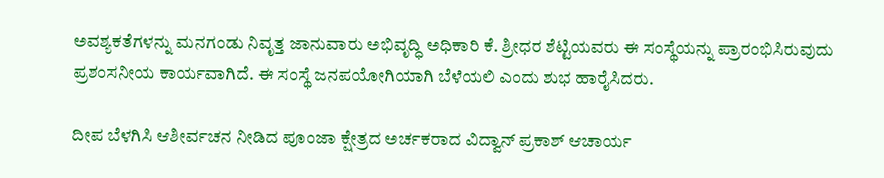ಅವಶ್ಯಕತೆಗಳನ್ನು ಮನಗಂಡು ನಿವೃತ್ತ ಜಾನುವಾರು ಅಭಿವೃದ್ಧಿ ಅಧಿಕಾರಿ ಕೆ. ಶ್ರೀಧರ ಶೆಟ್ಟಿಯವರು ಈ ಸಂಸ್ಥೆಯನ್ನು ಪ್ರಾರಂಭಿಸಿರುವುದು ಪ್ರಶಂಸನೀಯ ಕಾರ್ಯವಾಗಿದೆ. ಈ ಸಂಸ್ಥೆ ಜನಪಯೋಗಿಯಾಗಿ ಬೆಳೆಯಲಿ ಎಂದು ಶುಭ ಹಾರೈಸಿದರು.

ದೀಪ ಬೆಳಗಿಸಿ ಆಶೀರ್ವಚನ ನೀಡಿದ ಪೂಂಜಾ ಕ್ಷೇತ್ರದ ಅರ್ಚಕರಾದ ವಿದ್ವಾನ್ ಪ್ರಕಾಶ್ ಆಚಾರ್ಯ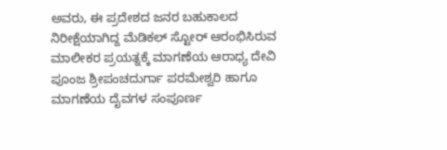ಅವರು, ಈ ಪ್ರದೇಶದ ಜನರ ಬಹುಕಾಲದ ನಿರೀಕ್ಷೆಯಾಗಿದ್ದ ಮೆಡಿಕಲ್ ಸ್ಟೋರ್ ಆರಂಭಿಸಿರುವ ಮಾಲೀಕರ ಪ್ರಯತ್ನಕ್ಕೆ ಮಾಗಣೆಯ ಆರಾಧ್ಯ ದೇವಿ ಪೂಂಜ ಶ್ರೀಪಂಚದುರ್ಗಾ ಪರಮೇಶ್ವರಿ ಹಾಗೂ ಮಾಗಣೆಯ ದೈವಗಳ ಸಂಪೂರ್ಣ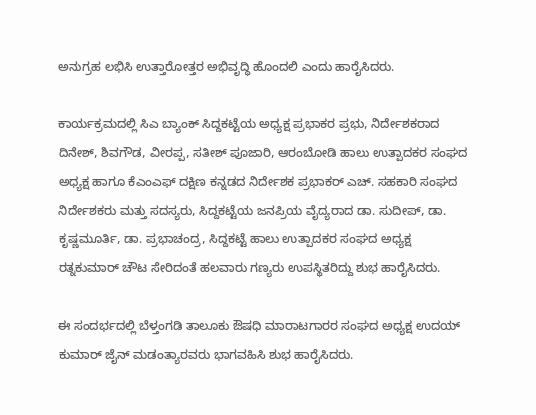ಅನುಗ್ರಹ ಲಭಿಸಿ ಉತ್ತಾರೋತ್ತರ ಅಭಿವೃದ್ಧಿ ಹೊಂದಲಿ ಎಂದು ಹಾರೈಸಿದರು.

ಕಾರ್ಯಕ್ರಮದಲ್ಲಿ ಸಿಎ ಬ್ಯಾಂಕ್ ಸಿದ್ದಕಟ್ಟೆಯ ಅಧ್ಯಕ್ಷ ಪ್ರಭಾಕರ ಪ್ರಭು, ನಿರ್ದೇಶಕರಾದ ದಿನೇಶ್, ಶಿವಗೌಡ, ವೀರಪ್ಪ, ಸತೀಶ್ ಪೂಜಾರಿ, ಆರಂಬೋಡಿ ಹಾಲು ಉತ್ಪಾದಕರ ಸಂಘದ ಅಧ್ಯಕ್ಷ ಹಾಗೂ ಕೆಎಂಎಫ್ ದಕ್ಷಿಣ ಕನ್ನಡದ ನಿರ್ದೇಶಕ ಪ್ರಭಾಕರ್ ಎಚ್. ಸಹಕಾರಿ ಸಂಘದ ನಿರ್ದೇಶಕರು ಮತ್ತು ಸದಸ್ಯರು, ಸಿದ್ದಕಟ್ಟೆಯ ಜನಪ್ರಿಯ ವೈದ್ಯರಾದ ಡಾ. ಸುದೀಪ್, ಡಾ. ಕೃಷ್ಣಮೂರ್ತಿ, ಡಾ. ಪ್ರಭಾಚಂದ್ರ, ಸಿದ್ದಕಟ್ಟೆ ಹಾಲು ಉತ್ಪಾದಕರ ಸಂಘದ ಅಧ್ಯಕ್ಷ ರತ್ನಕುಮಾರ್ ಚೌಟ ಸೇರಿದಂತೆ ಹಲವಾರು ಗಣ್ಯರು ಉಪಸ್ಥಿತರಿದ್ದು ಶುಭ ಹಾರೈಸಿದರು.

ಈ ಸಂದರ್ಭದಲ್ಲಿ ಬೆಳ್ತಂಗಡಿ ತಾಲೂಕು ಔಷಧಿ ಮಾರಾಟಗಾರರ ಸಂಘದ ಅಧ್ಯಕ್ಷ ಉದಯ್ ಕುಮಾರ್ ಜೈನ್ ಮಡಂತ್ಯಾರವರು ಭಾಗವಹಿಸಿ ಶುಭ ಹಾರೈಸಿದರು.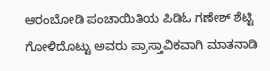ಆರಂಬೋಡಿ ಪಂಚಾಯಿತಿಯ ಪಿಡಿಓ ಗಣೇಶ್ ಶೆಟ್ಟಿ ಗೋಳಿದೊಟ್ಟು ಅವರು ಪ್ರಾಸ್ತಾವಿಕವಾಗಿ ಮಾತನಾಡಿ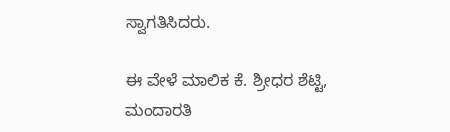ಸ್ವಾಗತಿಸಿದರು.

ಈ ವೇಳೆ ಮಾಲಿಕ ಕೆ. ಶ್ರೀಧರ ಶೆಟ್ಟಿ, ಮಂದಾರತಿ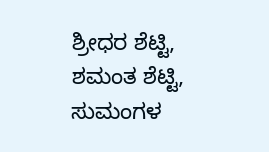ಶ್ರೀಧರ ಶೆಟ್ಟಿ, ಶಮಂತ ಶೆಟ್ಟಿ, ಸುಮಂಗಳ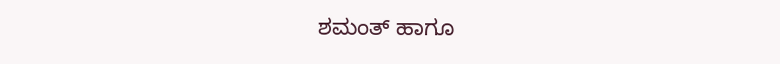ಶಮಂತ್ ಹಾಗೂ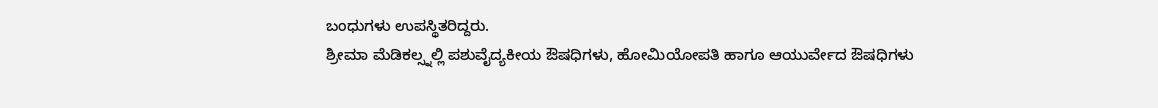ಬಂಧುಗಳು ಉಪಸ್ಥಿತರಿದ್ದರು.
ಶ್ರೀಮಾ ಮೆಡಿಕಲ್ಸ್ನಲ್ಲಿ ಪಶುವೈದ್ಯಕೀಯ ಔಷಧಿಗಳು, ಹೋಮಿಯೋಪತಿ ಹಾಗೂ ಆಯುರ್ವೇದ ಔಷಧಿಗಳು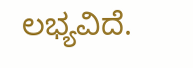ಲಭ್ಯವಿದೆ.